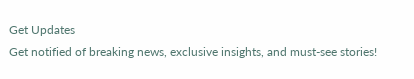Get Updates
Get notified of breaking news, exclusive insights, and must-see stories!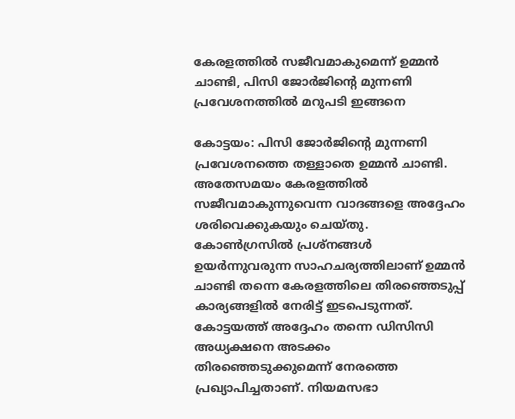കേരളത്തില്‍ സജീവമാകുമെന്ന് ഉമ്മന്‍ ചാണ്ടി, പിസി ജോര്‍ജിന്റെ മുന്നണി പ്രവേശനത്തില്‍ മറുപടി ഇങ്ങനെ

കോട്ടയം: പിസി ജോര്‍ജിന്റെ മുന്നണി പ്രവേശനത്തെ തള്ളാതെ ഉമ്മന്‍ ചാണ്ടി. അതേസമയം കേരളത്തില്‍ സജീവമാകുന്നുവെന്ന വാദങ്ങളെ അദ്ദേഹം ശരിവെക്കുകയും ചെയ്തു. കോണ്‍ഗ്രസില്‍ പ്രശ്‌നങ്ങള്‍ ഉയര്‍ന്നുവരുന്ന സാഹചര്യത്തിലാണ് ഉമ്മന്‍ ചാണ്ടി തന്നെ കേരളത്തിലെ തിരഞ്ഞെടുപ്പ് കാര്യങ്ങളില്‍ നേരിട്ട് ഇടപെടുന്നത്. കോട്ടയത്ത് അദ്ദേഹം തന്നെ ഡിസിസി അധ്യക്ഷനെ അടക്കം തിരഞ്ഞെടുക്കുമെന്ന് നേരത്തെ പ്രഖ്യാപിച്ചതാണ്. നിയമസഭാ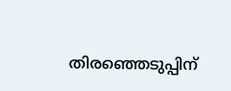തിരഞ്ഞെടുപ്പിന്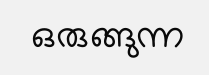ഒരുങ്ങുന്ന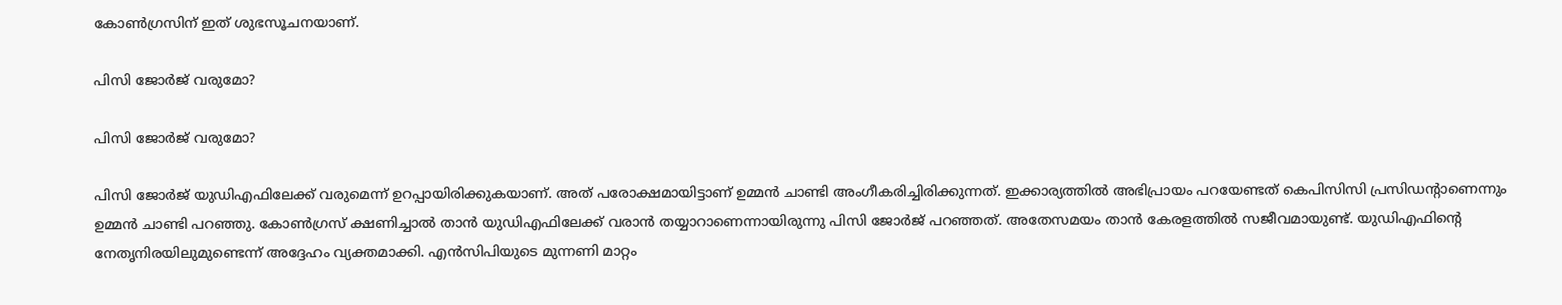കോണ്‍ഗ്രസിന് ഇത് ശുഭസൂചനയാണ്.

പിസി ജോര്‍ജ് വരുമോ?

പിസി ജോര്‍ജ് വരുമോ?

പിസി ജോര്‍ജ് യുഡിഎഫിലേക്ക് വരുമെന്ന് ഉറപ്പായിരിക്കുകയാണ്. അത് പരോക്ഷമായിട്ടാണ് ഉമ്മന്‍ ചാണ്ടി അംഗീകരിച്ചിരിക്കുന്നത്. ഇക്കാര്യത്തില്‍ അഭിപ്രായം പറയേണ്ടത് കെപിസിസി പ്രസിഡന്റാണെന്നും ഉമ്മന്‍ ചാണ്ടി പറഞ്ഞു. കോണ്‍ഗ്രസ് ക്ഷണിച്ചാല്‍ താന്‍ യുഡിഎഫിലേക്ക് വരാന്‍ തയ്യാറാണെന്നായിരുന്നു പിസി ജോര്‍ജ് പറഞ്ഞത്. അതേസമയം താന്‍ കേരളത്തില്‍ സജീവമായുണ്ട്. യുഡിഎഫിന്റെ നേതൃനിരയിലുമുണ്ടെന്ന് അദ്ദേഹം വ്യക്തമാക്കി. എന്‍സിപിയുടെ മുന്നണി മാറ്റം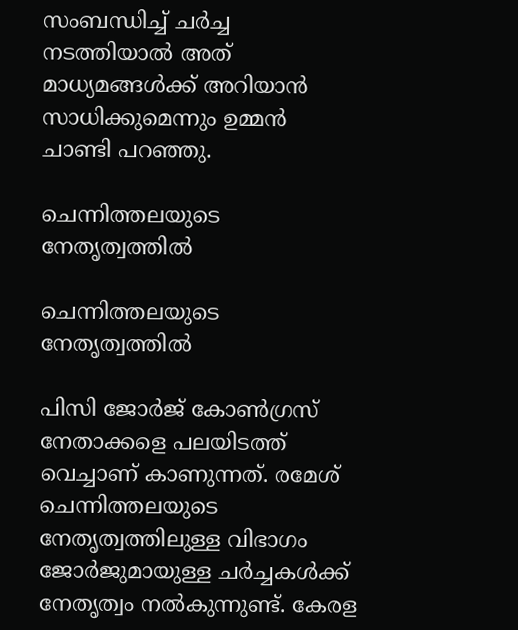സംബന്ധിച്ച് ചര്‍ച്ച നടത്തിയാല്‍ അത് മാധ്യമങ്ങള്‍ക്ക് അറിയാന്‍ സാധിക്കുമെന്നും ഉമ്മന്‍ ചാണ്ടി പറഞ്ഞു.

ചെന്നിത്തലയുടെ നേതൃത്വത്തില്‍

ചെന്നിത്തലയുടെ നേതൃത്വത്തില്‍

പിസി ജോര്‍ജ് കോണ്‍ഗ്രസ് നേതാക്കളെ പലയിടത്ത് വെച്ചാണ് കാണുന്നത്. രമേശ് ചെന്നിത്തലയുടെ നേതൃത്വത്തിലുള്ള വിഭാഗം ജോര്‍ജുമായുള്ള ചര്‍ച്ചകള്‍ക്ക് നേതൃത്വം നല്‍കുന്നുണ്ട്. കേരള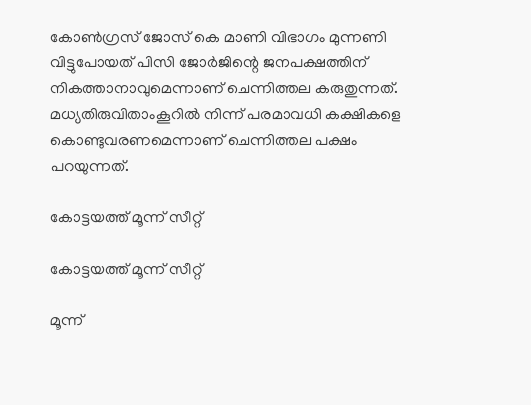കോണ്‍ഗ്രസ് ജോസ് കെ മാണി വിഭാഗം മുന്നണി വിട്ടുപോയത് പിസി ജോര്‍ജിന്റെ ജനപക്ഷത്തിന് നികത്താനാവുമെന്നാണ് ചെന്നിത്തല കരുതുന്നത്. മധ്യതിരുവിതാംകൂറില്‍ നിന്ന് പരമാവധി കക്ഷികളെ കൊണ്ടുവരണമെന്നാണ് ചെന്നിത്തല പക്ഷം പറയുന്നത്.

കോട്ടയത്ത് മൂന്ന് സീറ്റ്

കോട്ടയത്ത് മൂന്ന് സീറ്റ്

മൂന്ന്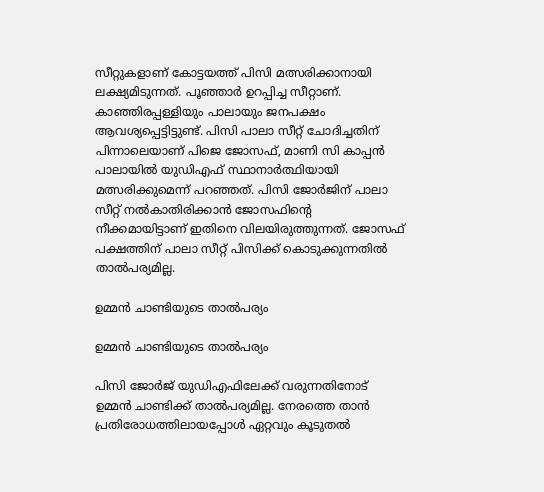സീറ്റുകളാണ് കോട്ടയത്ത് പിസി മത്സരിക്കാനായി ലക്ഷ്യമിടുന്നത്. പൂഞ്ഞാര്‍ ഉറപ്പിച്ച സീറ്റാണ്. കാഞ്ഞിരപ്പള്ളിയും പാലായും ജനപക്ഷം ആവശ്യപ്പെട്ടിട്ടുണ്ട്. പിസി പാലാ സീറ്റ് ചോദിച്ചതിന് പിന്നാലെയാണ് പിജെ ജോസഫ്, മാണി സി കാപ്പന്‍ പാലായില്‍ യുഡിഎഫ് സ്ഥാനാര്‍ത്ഥിയായി മത്സരിക്കുമെന്ന് പറഞ്ഞത്. പിസി ജോര്‍ജിന് പാലാ സീറ്റ് നല്‍കാതിരിക്കാന്‍ ജോസഫിന്റെ നീക്കമായിട്ടാണ് ഇതിനെ വിലയിരുത്തുന്നത്. ജോസഫ് പക്ഷത്തിന് പാലാ സീറ്റ് പിസിക്ക് കൊടുക്കുന്നതില്‍ താല്‍പര്യമില്ല.

ഉമ്മന്‍ ചാണ്ടിയുടെ താല്‍പര്യം

ഉമ്മന്‍ ചാണ്ടിയുടെ താല്‍പര്യം

പിസി ജോര്‍ജ് യുഡിഎഫിലേക്ക് വരുന്നതിനോട് ഉമ്മന്‍ ചാണ്ടിക്ക് താല്‍പര്യമില്ല. നേരത്തെ താന്‍ പ്രതിരോധത്തിലായപ്പോള്‍ ഏറ്റവും കൂടുതല്‍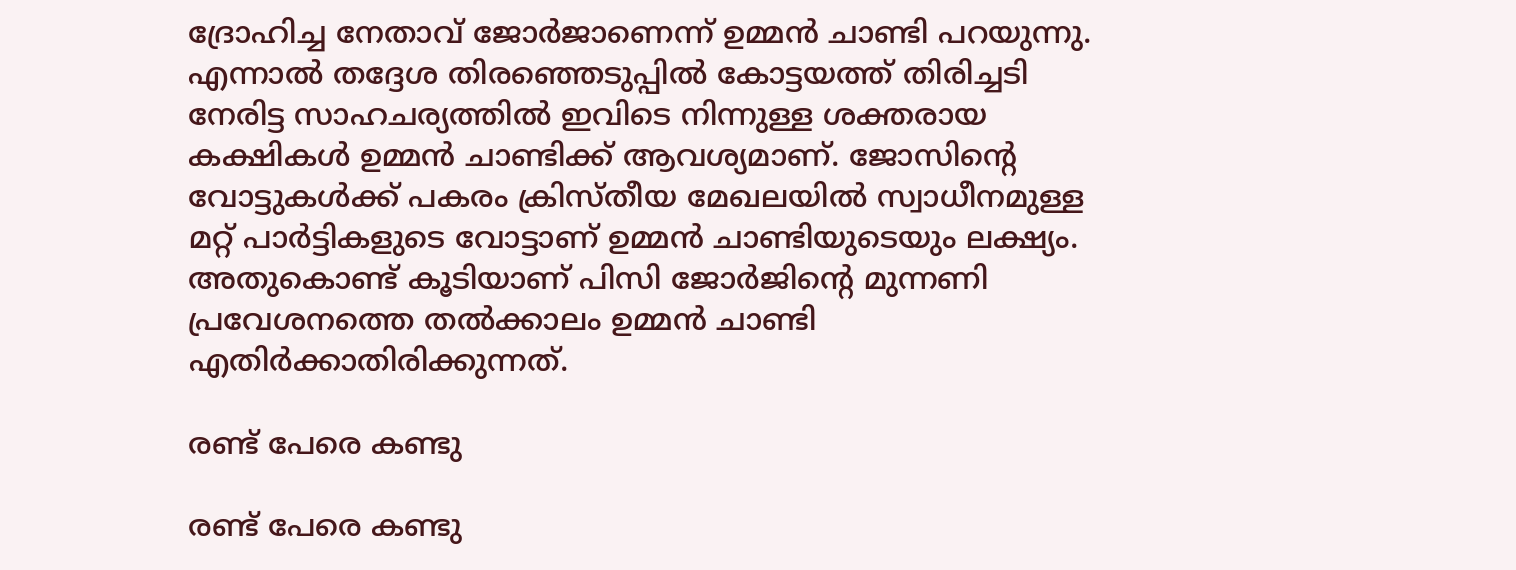ദ്രോഹിച്ച നേതാവ് ജോര്‍ജാണെന്ന് ഉമ്മന്‍ ചാണ്ടി പറയുന്നു. എന്നാല്‍ തദ്ദേശ തിരഞ്ഞെടുപ്പില്‍ കോട്ടയത്ത് തിരിച്ചടി നേരിട്ട സാഹചര്യത്തില്‍ ഇവിടെ നിന്നുള്ള ശക്തരായ കക്ഷികള്‍ ഉമ്മന്‍ ചാണ്ടിക്ക് ആവശ്യമാണ്. ജോസിന്റെ വോട്ടുകള്‍ക്ക് പകരം ക്രിസ്തീയ മേഖലയില്‍ സ്വാധീനമുള്ള മറ്റ് പാര്‍ട്ടികളുടെ വോട്ടാണ് ഉമ്മന്‍ ചാണ്ടിയുടെയും ലക്ഷ്യം. അതുകൊണ്ട് കൂടിയാണ് പിസി ജോര്‍ജിന്റെ മുന്നണി പ്രവേശനത്തെ തല്‍ക്കാലം ഉമ്മന്‍ ചാണ്ടി എതിര്‍ക്കാതിരിക്കുന്നത്.

രണ്ട് പേരെ കണ്ടു

രണ്ട് പേരെ കണ്ടു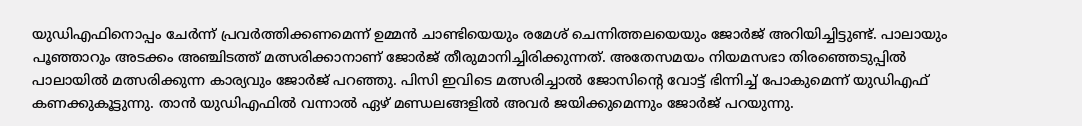യുഡിഎഫിനൊപ്പം ചേര്‍ന്ന് പ്രവര്‍ത്തിക്കണമെന്ന് ഉമ്മന്‍ ചാണ്ടിയെയും രമേശ് ചെന്നിത്തലയെയും ജോര്‍ജ് അറിയിച്ചിട്ടുണ്ട്. പാലായും പൂഞ്ഞാറും അടക്കം അഞ്ചിടത്ത് മത്സരിക്കാനാണ് ജോര്‍ജ് തീരുമാനിച്ചിരിക്കുന്നത്. അതേസമയം നിയമസഭാ തിരഞ്ഞെടുപ്പില്‍ പാലായില്‍ മത്സരിക്കുന്ന കാര്യവും ജോര്‍ജ് പറഞ്ഞു. പിസി ഇവിടെ മത്സരിച്ചാല്‍ ജോസിന്റെ വോട്ട് ഭിന്നിച്ച് പോകുമെന്ന് യുഡിഎഫ് കണക്കുകൂട്ടുന്നു. താന്‍ യുഡിഎഫില്‍ വന്നാല്‍ ഏഴ് മണ്ഡലങ്ങളില്‍ അവര്‍ ജയിക്കുമെന്നും ജോര്‍ജ് പറയുന്നു.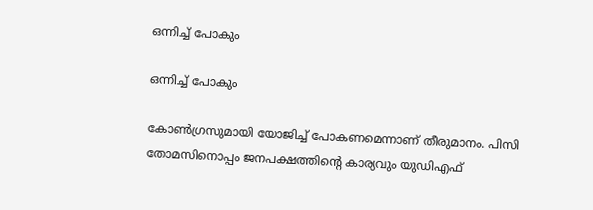ഒന്നിച്ച് പോകും

ഒന്നിച്ച് പോകും

കോണ്‍ഗ്രസുമായി യോജിച്ച് പോകണമെന്നാണ് തീരുമാനം. പിസി തോമസിനൊപ്പം ജനപക്ഷത്തിന്റെ കാര്യവും യുഡിഎഫ്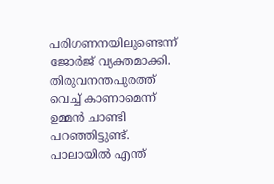പരിഗണനയിലുണ്ടെന്ന് ജോര്‍ജ് വ്യക്തമാക്കി. തിരുവനന്തപുരത്ത് വെച്ച് കാണാമെന്ന് ഉമ്മന്‍ ചാണ്ടി പറഞ്ഞിട്ടുണ്ട്. പാലായില്‍ എന്ത്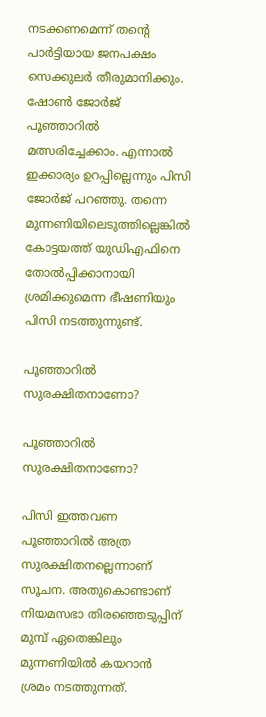നടക്കണമെന്ന് തന്റെ പാര്‍ട്ടിയായ ജനപക്ഷം സെക്കുലര്‍ തീരുമാനിക്കും. ഷോണ്‍ ജോര്‍ജ് പൂഞ്ഞാറില്‍ മത്സരിച്ചേക്കാം. എന്നാല്‍ ഇക്കാര്യം ഉറപ്പില്ലെന്നും പിസി ജോര്‍ജ് പറഞ്ഞു. തന്നെ മുന്നണിയിലെടുത്തില്ലെങ്കില്‍ കോട്ടയത്ത് യുഡിഎഫിനെ തോല്‍പ്പിക്കാനായി ശ്രമിക്കുമെന്ന ഭീഷണിയും പിസി നടത്തുന്നുണ്ട്.

പൂഞ്ഞാറില്‍ സുരക്ഷിതനാണോ?

പൂഞ്ഞാറില്‍ സുരക്ഷിതനാണോ?

പിസി ഇത്തവണ പൂഞ്ഞാറില്‍ അത്ര സുരക്ഷിതനല്ലെന്നാണ് സൂചന. അതുകൊണ്ടാണ് നിയമസഭാ തിരഞ്ഞെടുപ്പിന് മുമ്പ് ഏതെങ്കിലും മുന്നണിയില്‍ കയറാന്‍ ശ്രമം നടത്തുന്നത്.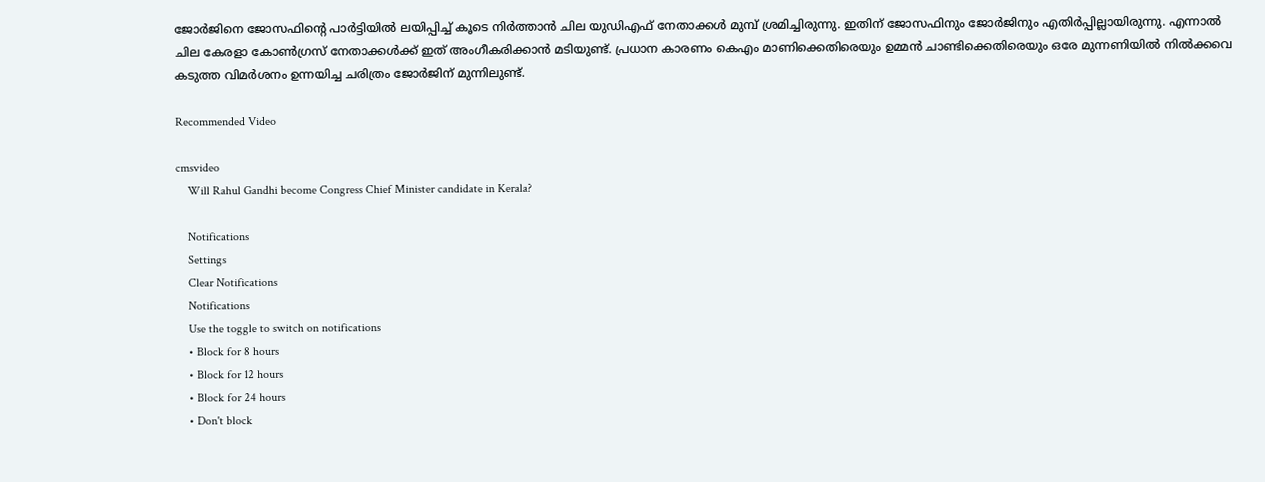ജോര്‍ജിനെ ജോസഫിന്റെ പാര്‍ട്ടിയില്‍ ലയിപ്പിച്ച് കൂടെ നിര്‍ത്താന്‍ ചില യുഡിഎഫ് നേതാക്കള്‍ മുമ്പ് ശ്രമിച്ചിരുന്നു. ഇതിന് ജോസഫിനും ജോര്‍ജിനും എതിര്‍പ്പില്ലായിരുന്നു. എന്നാല്‍ ചില കേരളാ കോണ്‍ഗ്രസ് നേതാക്കള്‍ക്ക് ഇത് അംഗീകരിക്കാന്‍ മടിയുണ്ട്. പ്രധാന കാരണം കെഎം മാണിക്കെതിരെയും ഉമ്മന്‍ ചാണ്ടിക്കെതിരെയും ഒരേ മുന്നണിയില്‍ നില്‍ക്കവെ കടുത്ത വിമര്‍ശനം ഉന്നയിച്ച ചരിത്രം ജോര്‍ജിന് മുന്നിലുണ്ട്.

Recommended Video

cmsvideo
    Will Rahul Gandhi become Congress Chief Minister candidate in Kerala?

    Notifications
    Settings
    Clear Notifications
    Notifications
    Use the toggle to switch on notifications
    • Block for 8 hours
    • Block for 12 hours
    • Block for 24 hours
    • Don't block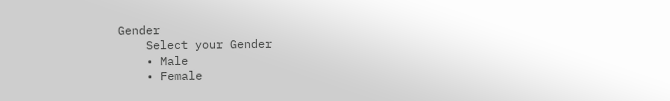Gender
    Select your Gender
    • Male
    • Female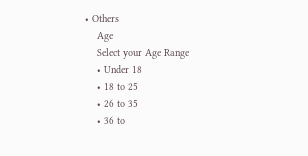• Others
    Age
    Select your Age Range
    • Under 18
    • 18 to 25
    • 26 to 35
    • 36 to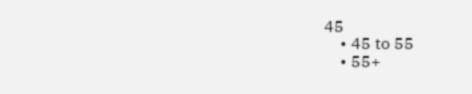45
    • 45 to 55
    • 55+